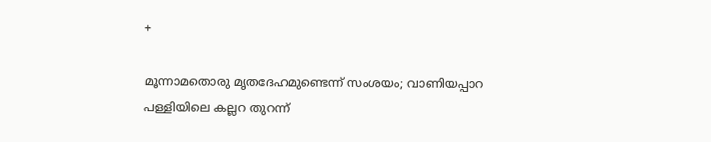+

മൂന്നാമതൊരു മൃതദേഹമുണ്ടെന്ന് സംശയം; വാണിയപ്പാറ പള്ളിയിലെ കല്ലറ തുറന്ന്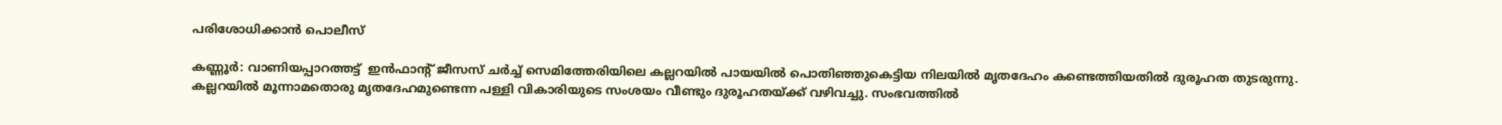പരിശോധിക്കാന്‍ പൊലീസ്

കണ്ണൂർ: വാണിയപ്പാറത്തട്ട്  ഇൻഫാൻ്റ് ജീസസ് ചർച്ച് സെമിത്തേരിയിലെ കല്ലറയിൽ പായയിൽ പൊതിഞ്ഞുകെട്ടിയ നിലയിൽ മൃതദേഹം കണ്ടെത്തിയതിൽ ദുരൂഹത തുടരുന്നു. കല്ലറയിൽ മൂന്നാമതൊരു മൃതദേഹമുണ്ടെന്ന പള്ളി വികാരിയുടെ സംശയം വീണ്ടും ദുരൂഹതയ്ക്ക് വഴിവച്ചു. സംഭവത്തിൽ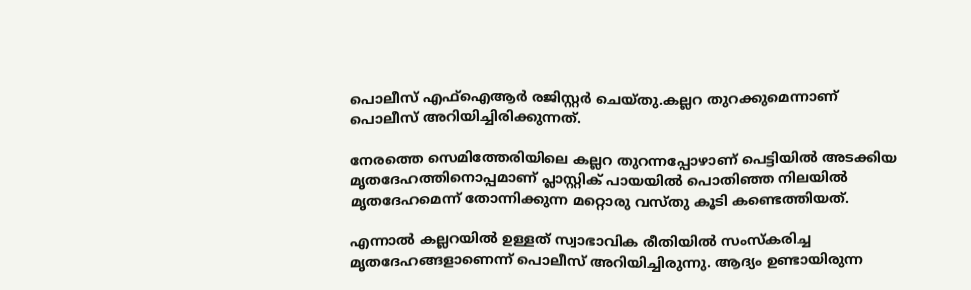പൊലീസ് എഫ്ഐആർ രജിസ്റ്റർ ചെയ്തു.കല്ലറ തുറക്കുമെന്നാണ് പൊലീസ് അറിയിച്ചിരിക്കുന്നത്.

നേരത്തെ സെമിത്തേരിയിലെ കല്ലറ തുറന്നപ്പോഴാണ് പെട്ടിയിൽ അടക്കിയ മൃതദേഹത്തിനൊപ്പമാണ് പ്ലാസ്റ്റിക് പായയിൽ പൊതിഞ്ഞ നിലയിൽ മൃതദേഹമെന്ന് തോന്നിക്കുന്ന മറ്റൊരു വസ്തു കൂടി കണ്ടെത്തിയത്.

എന്നാൽ കല്ലറയിൽ ഉള്ളത് സ്വാഭാവിക രീതിയിൽ സംസ്കരിച്ച മൃതദേഹങ്ങളാണെന്ന് പൊലീസ് അറിയിച്ചിരുന്നു. ആദ്യം ഉണ്ടായിരുന്ന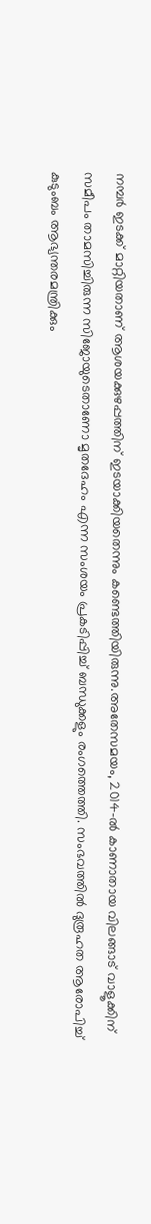നമ്പർ ഇടക്ക് മാറ്റിയതാണ് ആശയക്കുഴപ്പത്തിന് ഇടയാക്കിയതെന്നും കണ്ടെത്തിയിരുന്നു.അതേസമയം, 2014-ൽ കാണാതായ വിലങ്ങാട് വാളൂക്കിന് സമീപം താമസിച്ചിരുന്ന സിജോയുടെതാണോ മൃതദേഹം എന്ന സംശയം പ്രകടിപ്പിച്ച് ബന്ധുക്കളും രംഗത്തെത്തി. സംഭവത്തിൽ ദുരൂഹത ആരോപിച്ച് കുടുംബം ആഭ്യന്തരമന്ത്രിക്കും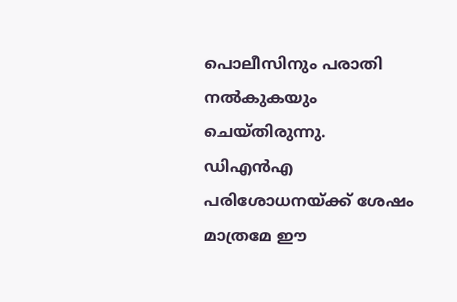പൊലീസിനും പരാതി നൽകുകയും ചെയ്തിരുന്നു. ഡിഎൻഎ പരിശോധനയ്ക്ക് ശേഷം മാത്രമേ ഈ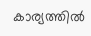കാര്യത്തിൽ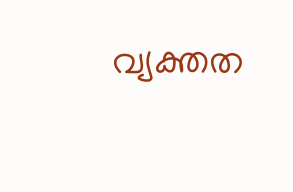വ്യക്തത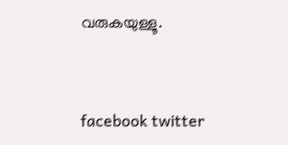വരുകയുള്ളൂ.


facebook twitter